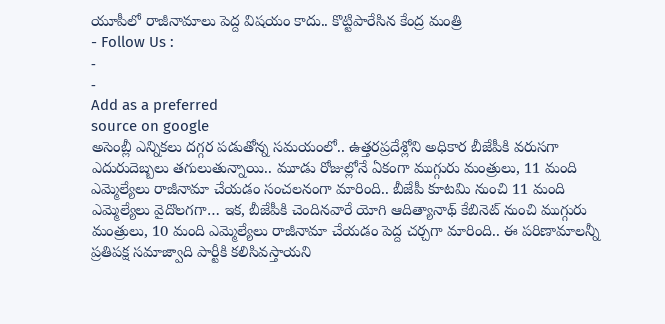యూపీలో రాజీనామాలు పెద్ద విషయం కాదు.. కొట్టిపారేసిన కేంద్ర మంత్రి
- Follow Us :
-
-
Add as a preferred
source on google
అసెంబ్లీ ఎన్నికలు దగ్గర పడుతోన్న సమయంలో.. ఉత్తరప్రదేశ్లోని అధికార బీజేపీకి వరుసగా ఎదురుదెబ్బలు తగులుతున్నాయి.. మూడు రోజుల్లోనే ఏకంగా ముగ్గురు మంత్రులు, 11 మంది ఎమ్మెల్యేలు రాజీనామా చేయడం సంచలనంగా మారింది.. బీజేపీ కూటమి నుంచి 11 మంది ఎమ్మెల్యేలు వైదొలగగా… ఇక, బీజేపీకి చెందినవారే యోగి ఆదిత్యానాథ్ కేబినెట్ నుంచి ముగ్గురు మంత్రులు, 10 మంది ఎమ్మెల్యేలు రాజీనామా చేయడం పెద్ద చర్చగా మారింది.. ఈ పరిణామాలన్నీ ప్రతిపక్ష సమాజ్వాది పార్టీకి కలిసివస్తాయని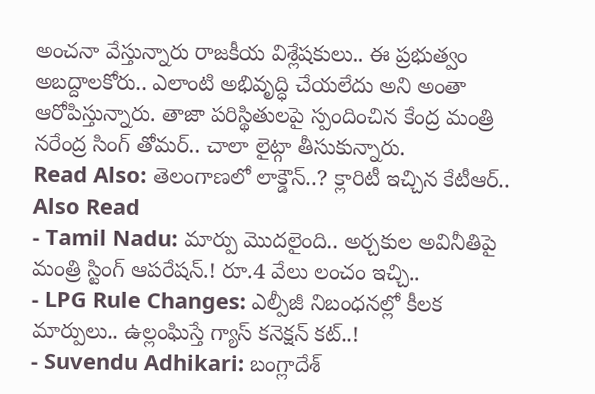అంచనా వేస్తున్నారు రాజకీయ విశ్లేషకులు.. ఈ ప్రభుత్వం అబద్దాలకోరు.. ఎలాంటి అభివృద్ధి చేయలేదు అని అంతా ఆరోపిస్తున్నారు. తాజా పరిస్థితులపై స్పందించిన కేంద్ర మంత్రి నరేంద్ర సింగ్ తోమర్.. చాలా లైట్గా తీసుకున్నారు.
Read Also: తెలంగాణలో లాక్డౌన్..? క్లారిటీ ఇచ్చిన కేటీఆర్..
Also Read
- Tamil Nadu: మార్పు మొదలైంది.. అర్చకుల అవినీతిపై మంత్రి స్టింగ్ ఆపరేషన్.! రూ.4 వేలు లంచం ఇచ్చి..
- LPG Rule Changes: ఎల్పీజీ నిబంధనల్లో కీలక మార్పులు.. ఉల్లంఘిస్తే గ్యాస్ కనెక్షన్ కట్..!
- Suvendu Adhikari: బంగ్లాదేశ్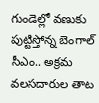గుండెల్లో వణుకు పుట్టిస్తోన్న బెంగాల్ సీఎం.. అక్రమ వలసదారుల తాట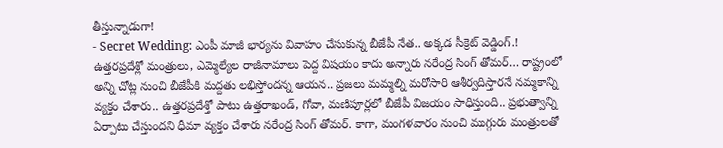తీస్తున్నాడుగా!
- Secret Wedding: ఎంపీ మాజీ భార్యను వివాహం చేసుకున్న బీజేపీ నేత.. అక్కడ సీక్రెట్ వెడ్డింగ్.!
ఉత్తరప్రదేశ్లో మంత్రులు, ఎమ్మెల్యేల రాజీనామాలు పెద్ద విషయం కాదు అన్నారు నరేంద్ర సింగ్ తోమర్… రాష్ట్రంలో అన్ని చోట్ల నుంచి బీజేపీకి మద్దతు లభిస్తోందన్న ఆయన.. ప్రజలు మమ్మల్ని మరోసారి ఆశీర్వదిస్తారనే నమ్మకాన్ని వ్యక్తం చేశారు.. ఉత్తరప్రదేశ్తో పాటు ఉత్తరాఖండ్, గోవా, మణిపూర్లలో బీజేపీ విజయం సాధిస్తుంది.. ప్రభుత్వాన్ని ఏర్పాటు చేస్తుందని ధీమా వ్యక్తం చేశారు నరేంద్ర సింగ్ తోమర్. కాగా, మంగళవారం నుంచి ముగ్గురు మంత్రులతో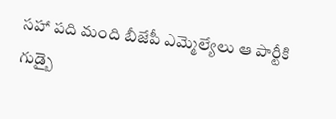సహా పది మంది బీజేపీ ఎమ్మెల్యేలు ఆ పార్టీకి గుడ్బై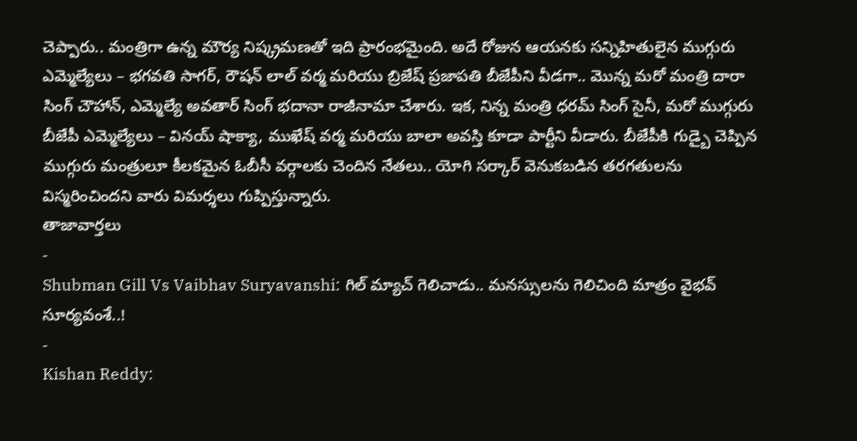చెప్పారు.. మంత్రిగా ఉన్న మౌర్య నిష్క్రమణతో ఇది ప్రారంభమైంది. అదే రోజున ఆయనకు సన్నిహితులైన ముగ్గురు ఎమ్మెల్యేలు – భగవతి సాగర్, రౌషన్ లాల్ వర్మ మరియు బ్రిజేష్ ప్రజాపతి బీజేపీని వీడగా.. మొన్న మరో మంత్రి దారా సింగ్ చౌహాన్, ఎమ్మెల్యే అవతార్ సింగ్ భదానా రాజీనామా చేశారు. ఇక, నిన్న మంత్రి ధరమ్ సింగ్ సైనీ, మరో ముగ్గురు బీజేపీ ఎమ్మెల్యేలు – వినయ్ షాక్యా, ముఖేష్ వర్మ మరియు బాలా అవస్తి కూడా పార్టీని వీడారు. బీజేపీకి గుడ్బై చెప్పిన ముగ్గురు మంత్రులూ కీలకమైన ఓబీసీ వర్గాలకు చెందిన నేతలు.. యోగి సర్కార్ వెనుకబడిన తరగతులను విస్మరించిందని వారు విమర్శలు గుప్పిస్తున్నారు.
తాజావార్తలు
-
Shubman Gill Vs Vaibhav Suryavanshi: గిల్ మ్యాచ్ గెలిచాడు.. మనస్సులను గెలిచింది మాత్రం వైభవ్ సూర్యవంశే..!
-
Kishan Reddy: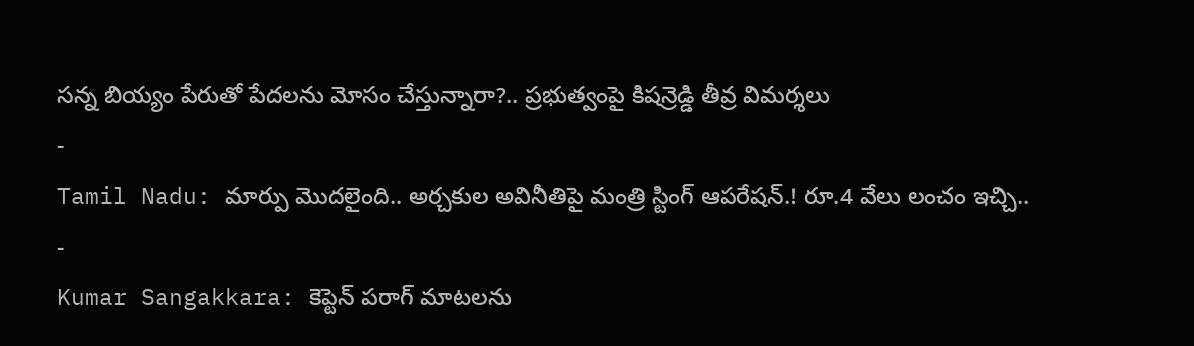సన్న బియ్యం పేరుతో పేదలను మోసం చేస్తున్నారా?.. ప్రభుత్వంపై కిషన్రెడ్డి తీవ్ర విమర్శలు
-
Tamil Nadu: మార్పు మొదలైంది.. అర్చకుల అవినీతిపై మంత్రి స్టింగ్ ఆపరేషన్.! రూ.4 వేలు లంచం ఇచ్చి..
-
Kumar Sangakkara: కెప్టెన్ పరాగ్ మాటలను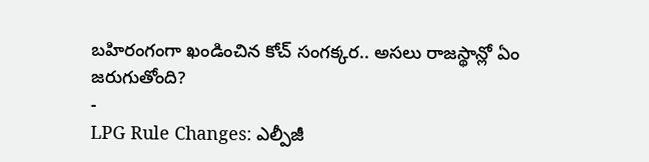బహిరంగంగా ఖండించిన కోచ్ సంగక్కర.. అసలు రాజస్థాన్లో ఏం జరుగుతోంది?
-
LPG Rule Changes: ఎల్పీజీ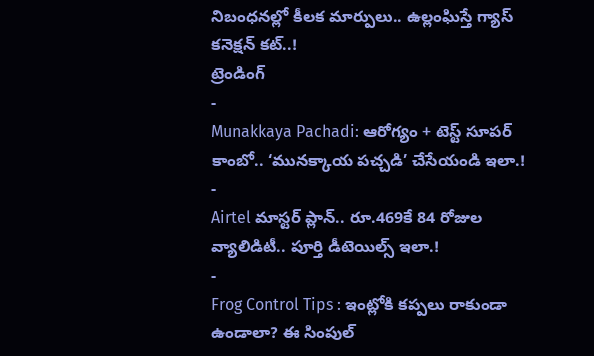నిబంధనల్లో కీలక మార్పులు.. ఉల్లంఘిస్తే గ్యాస్ కనెక్షన్ కట్..!
ట్రెండింగ్
-
Munakkaya Pachadi: ఆరోగ్యం + టెస్ట్ సూపర్ కాంబో.. ‘మునక్కాయ పచ్చడి’ చేసేయండి ఇలా.!
-
Airtel మాస్టర్ ప్లాన్.. రూ.469కే 84 రోజుల వ్యాలిడిటీ.. పూర్తి డీటెయిల్స్ ఇలా.!
-
Frog Control Tips : ఇంట్లోకి కప్పలు రాకుండా ఉండాలా? ఈ సింపుల్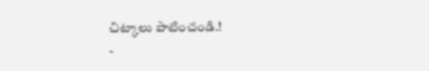చిట్కాలు పాటించండి.!
-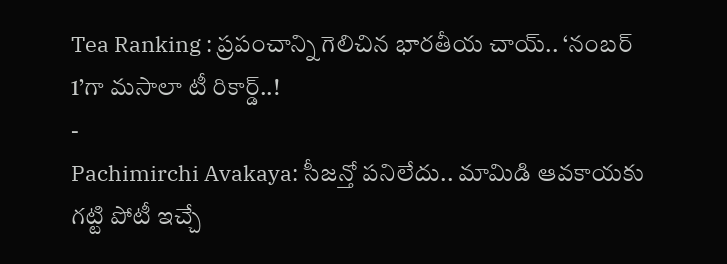Tea Ranking : ప్రపంచాన్ని గెలిచిన భారతీయ చాయ్.. ‘నంబర్ 1’గా మసాలా టీ రికార్డ్..!
-
Pachimirchi Avakaya: సీజన్తో పనిలేదు.. మామిడి ఆవకాయకు గట్టి పోటీ ఇచ్చే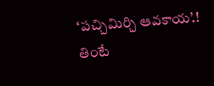‘పచ్చిమిర్చి ఆవకాయ’.! తింటే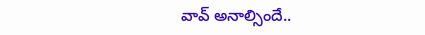వావ్ అనాల్సిందే..